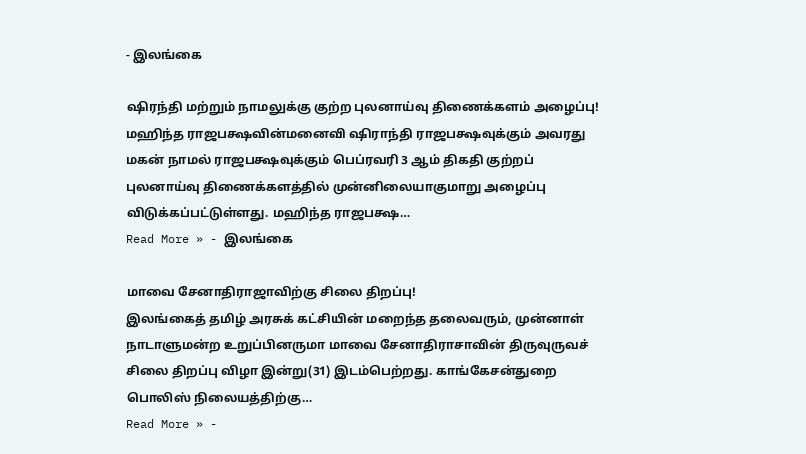- இலங்கை

ஷிரந்தி மற்றும் நாமலுக்கு குற்ற புலனாய்வு திணைக்களம் அழைப்பு!
மஹிந்த ராஜபக்ஷவின்மனைவி ஷிராந்தி ராஜபக்ஷவுக்கும் அவரது மகன் நாமல் ராஜபக்ஷவுக்கும் பெப்ரவரி 3 ஆம் திகதி குற்றப் புலனாய்வு திணைக்களத்தில் முன்னிலையாகுமாறு அழைப்பு விடுக்கப்பட்டுள்ளது. மஹிந்த ராஜபக்ஷ…
Read More » - இலங்கை

மாவை சேனாதிராஜாவிற்கு சிலை திறப்பு!
இலங்கைத் தமிழ் அரசுக் கட்சியின் மறைந்த தலைவரும், முன்னாள் நாடாளுமன்ற உறுப்பினருமா மாவை சேனாதிராசாவின் திருவுருவச் சிலை திறப்பு விழா இன்று(31) இடம்பெற்றது. காங்கேசன்துறை பொலிஸ் நிலையத்திற்கு…
Read More » -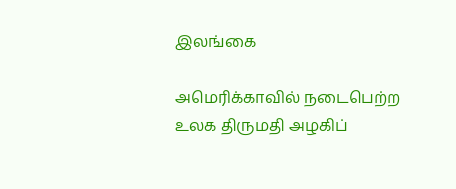இலங்கை

அமெரிக்காவில் நடைபெற்ற உலக திருமதி அழகிப்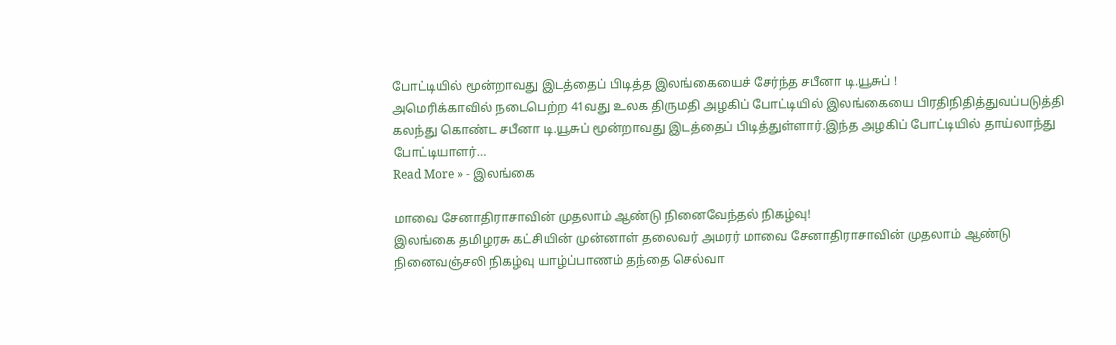போட்டியில் மூன்றாவது இடத்தைப் பிடித்த இலங்கையைச் சேர்ந்த சபீனா டி.யூசுப் !
அமெரிக்காவில் நடைபெற்ற 41வது உலக திருமதி அழகிப் போட்டியில் இலங்கையை பிரதிநிதித்துவப்படுத்தி கலந்து கொண்ட சபீனா டி.யூசுப் மூன்றாவது இடத்தைப் பிடித்துள்ளார்.இந்த அழகிப் போட்டியில் தாய்லாந்து போட்டியாளர்…
Read More » - இலங்கை

மாவை சேனாதிராசாவின் முதலாம் ஆண்டு நினைவேந்தல் நிகழ்வு!
இலங்கை தமிழரசு கட்சியின் முன்னாள் தலைவர் அமரர் மாவை சேனாதிராசாவின் முதலாம் ஆண்டு நினைவஞ்சலி நிகழ்வு யாழ்ப்பாணம் தந்தை செல்வா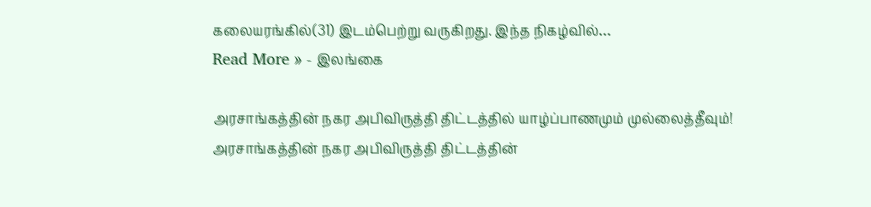கலையரங்கில்(31) இடம்பெற்று வருகிறது. இந்த நிகழ்வில்…
Read More » - இலங்கை

அரசாங்கத்தின் நகர அபிவிருத்தி திட்டத்தில் யாழ்ப்பாணமும் முல்லைத்தீவும்!
அரசாங்கத்தின் நகர அபிவிருத்தி திட்டத்தின்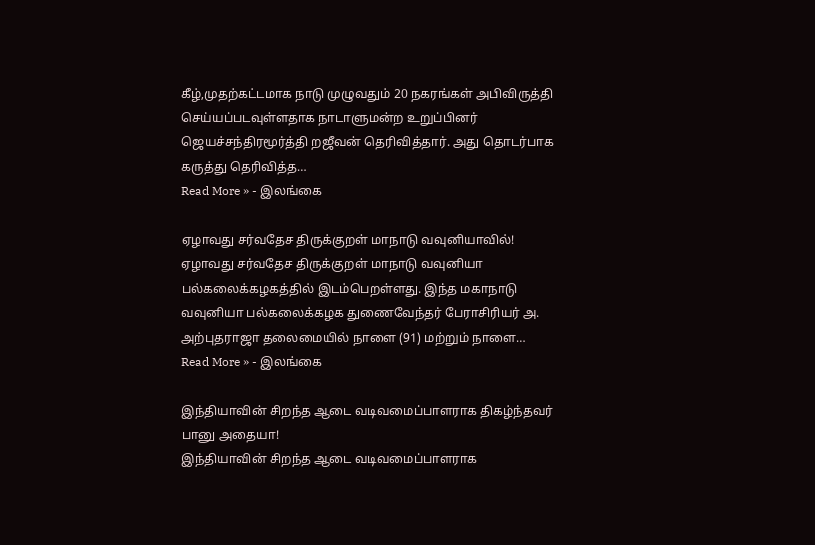கீழ்,முதற்கட்டமாக நாடு முழுவதும் 20 நகரங்கள் அபிவிருத்தி செய்யப்படவுள்ளதாக நாடாளுமன்ற உறுப்பினர் ஜெயச்சந்திரமூர்த்தி றஜீவன் தெரிவித்தார். அது தொடர்பாக கருத்து தெரிவித்த…
Read More » - இலங்கை

ஏழாவது சர்வதேச திருக்குறள் மாநாடு வவுனியாவில்!
ஏழாவது சர்வதேச திருக்குறள் மாநாடு வவுனியா பல்கலைக்கழகத்தில் இடம்பெறள்ளது. இந்த மகாநாடு வவுனியா பல்கலைக்கழக துணைவேந்தர் பேராசிரியர் அ. அற்புதராஜா தலைமையில் நாளை (91) மற்றும் நாளை…
Read More » - இலங்கை

இந்தியாவின் சிறந்த ஆடை வடிவமைப்பாளராக திகழ்ந்தவர் பானு அதையா!
இந்தியாவின் சிறந்த ஆடை வடிவமைப்பாளராக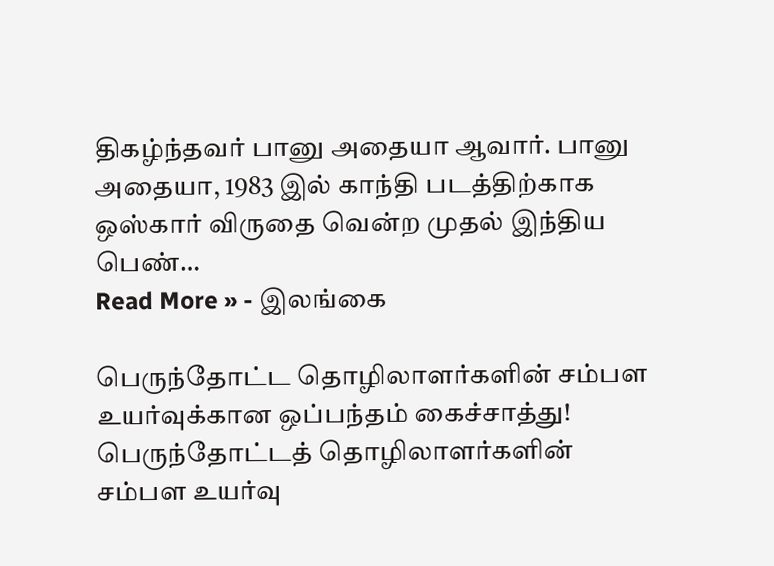திகழ்ந்தவர் பானு அதையா ஆவார். பானு அதையா, 1983 இல் காந்தி படத்திற்காக ஒஸ்கார் விருதை வென்ற முதல் இந்திய பெண்…
Read More » - இலங்கை

பெருந்தோட்ட தொழிலாளர்களின் சம்பள உயர்வுக்கான ஒப்பந்தம் கைச்சாத்து!
பெருந்தோட்டத் தொழிலாளர்களின் சம்பள உயர்வு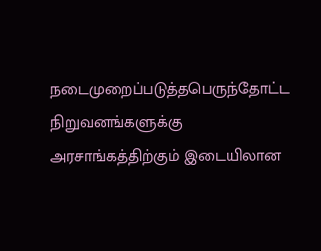நடைமுறைப்படுத்தபெருந்தோட்ட நிறுவனங்களுக்கு அரசாங்கத்திற்கும் இடையிலான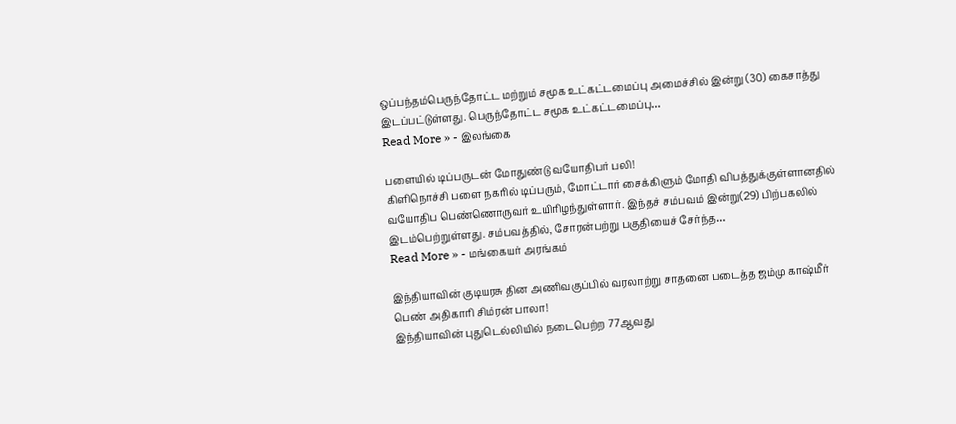ஒப்பந்தம்பெருந்தோட்ட மற்றும் சமூக உட்கட்டமைப்பு அமைச்சில் இன்று (30) கைசாத்து இடப்பட்டுள்ளது. பெருந்தோட்ட சமூக உட்கட்டமைப்பு…
Read More » - இலங்கை

பளையில் டிப்பருடன் மோதுண்டு வயோதிபர் பலி!
கிளிநொச்சி பளை நகரில் டிப்பரும், மோட்டார் சைக்கிளும் மோதி விபத்துக்குள்ளானதில் வயோதிப பெண்ணொருவர் உயிரிழந்துள்ளார். இந்தச் சம்பவம் இன்று(29) பிற்பகலில் இடம்பெற்றுள்ளது. சம்பவத்தில், சோரன்பற்று பகுதியைச் சேர்ந்த…
Read More » - மங்கையர் அரங்கம்

இந்தியாவின் குடியரசு தின அணிவகுப்பில் வரலாற்று சாதனை படைத்த ஜம்மு காஷ்மீர் பெண் அதிகாரி சிம்ரன் பாலா!
இந்தியாவின் புதுடெல்லியில் நடைபெற்ற 77ஆவது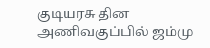குடியரசு தின அணிவகுப்பில் ஜம்மு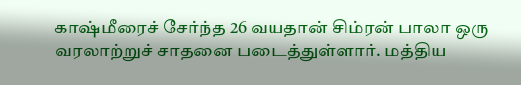காஷ்மீரைச் சேர்ந்த 26 வயதான் சிம்ரன் பாலா ஒரு வரலாற்றுச் சாதனை படைத்துள்ளார். மத்திய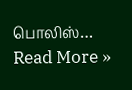பொலிஸ்…
Read More »